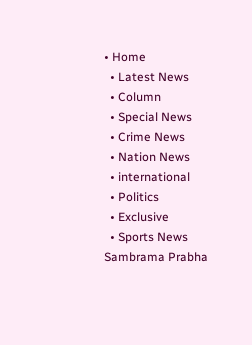• Home
  • Latest News
  • Column
  • Special News
  • Crime News
  • Nation News
  • international
  • Politics
  • Exclusive
  • Sports News
Sambrama Prabha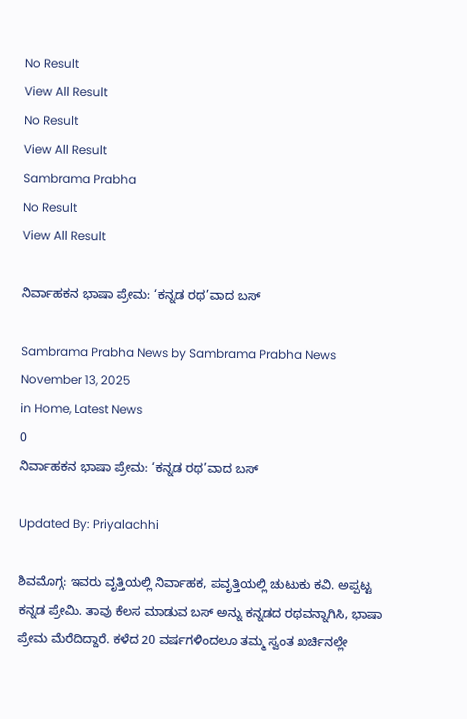No Result
View All Result
No Result
View All Result
Sambrama Prabha
No Result
View All Result

ನಿರ್ವಾಹಕನ ಭಾಷಾ ಪ್ರೇಮ: ‘ಕನ್ನಡ ರಥ’ವಾದ ಬಸ್

Sambrama Prabha News by Sambrama Prabha News
November 13, 2025
in Home, Latest News
0
ನಿರ್ವಾಹಕನ ಭಾಷಾ ಪ್ರೇಮ: ‘ಕನ್ನಡ ರಥ’ವಾದ ಬಸ್

Updated By: Priyalachhi

ಶಿವಮೊಗ್ಗ: ಇವರು ವೃತ್ತಿಯಲ್ಲಿ ನಿರ್ವಾಹಕ, ಪವೃತ್ತಿಯಲ್ಲಿ ಚುಟುಕು ಕವಿ. ಅಪ್ಪಟ್ಟ ಕನ್ನಡ ಪ್ರೇಮಿ. ತಾವು ಕೆಲಸ ಮಾಡುವ ಬಸ್ ಅನ್ನು ಕನ್ನಡದ ರಥವನ್ನಾಗಿಸಿ, ಭಾಷಾ ಪ್ರೇಮ ಮೆರೆದಿದ್ದಾರೆ. ಕಳೆದ 20 ವರ್ಷಗಳಿಂದಲೂ ತಮ್ಮ ಸ್ವಂತ ಖರ್ಚಿನಲ್ಲೇ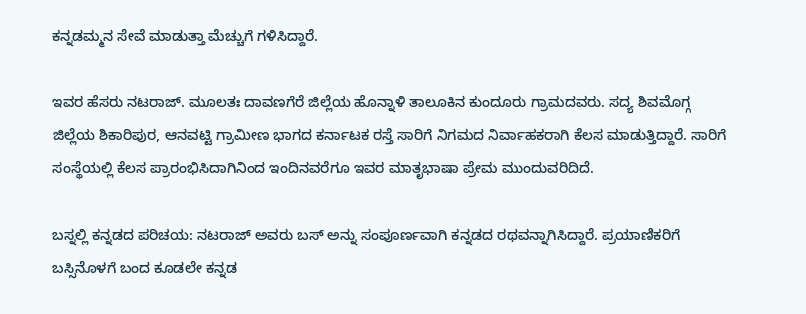ಕನ್ನಡಮ್ಮನ ಸೇವೆ ಮಾಡುತ್ತಾ ಮೆಚ್ಚುಗೆ ಗಳಿಸಿದ್ದಾರೆ.

ಇವರ ಹೆಸರು ನಟರಾಜ್. ಮೂಲತಃ ದಾವಣಗೆರೆ ಜಿಲ್ಲೆಯ ಹೊನ್ನಾಳಿ ತಾಲೂಕಿನ ಕುಂದೂರು ಗ್ರಾಮದವರು. ಸದ್ಯ ಶಿವಮೊಗ್ಗ ಜಿಲ್ಲೆಯ ಶಿಕಾರಿಪುರ, ಆನವಟ್ಟಿ ಗ್ರಾಮೀಣ ಭಾಗದ ಕರ್ನಾಟಕ ರಸ್ತೆ ಸಾರಿಗೆ ನಿಗಮದ ನಿರ್ವಾಹಕರಾಗಿ ಕೆಲಸ ಮಾಡುತ್ತಿದ್ದಾರೆ. ಸಾರಿಗೆ ಸಂಸ್ಥೆಯಲ್ಲಿ ಕೆಲಸ ಪ್ರಾರಂಭಿಸಿದಾಗಿನಿಂದ ಇಂದಿನವರೆಗೂ ಇವರ ಮಾತೃಭಾಷಾ ಪ್ರೇಮ ಮುಂದುವರಿದಿದೆ.

ಬಸ್ನಲ್ಲಿ ಕನ್ನಡದ ಪರಿಚಯ: ನಟರಾಜ್ ಅವರು ಬಸ್ ಅನ್ನು ಸಂಪೂರ್ಣವಾಗಿ ಕನ್ನಡದ ರಥವನ್ನಾಗಿಸಿದ್ದಾರೆ. ಪ್ರಯಾಣಿಕರಿಗೆ ಬಸ್ಸಿನೊಳಗೆ ಬಂದ ಕೂಡಲೇ ಕನ್ನಡ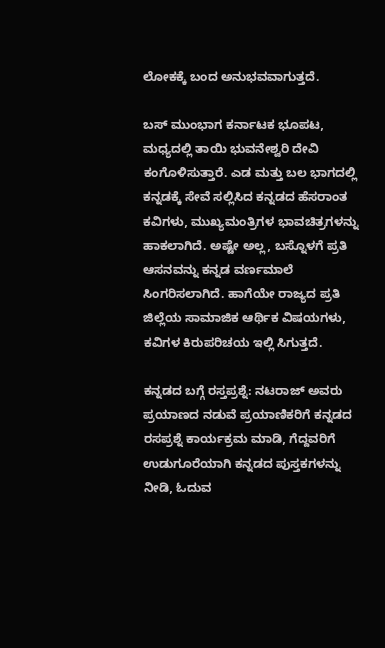ಲೋಕಕ್ಕೆ ಬಂದ ಅನುಭವವಾಗುತ್ತದೆ.

ಬಸ್ ಮುಂಭಾಗ ಕರ್ನಾಟಕ ಭೂಪಟ, ಮಧ್ಯದಲ್ಲಿ ತಾಯಿ ಭುವನೇಶ್ವರಿ ದೇವಿ ಕಂಗೊಳಿಸುತ್ತಾರೆ. ಎಡ ಮತ್ತು ಬಲ ಭಾಗದಲ್ಲಿ ಕನ್ನಡಕ್ಕೆ ಸೇವೆ ಸಲ್ಲಿಸಿದ ಕನ್ನಡದ ಹೆಸರಾಂತ ಕವಿಗಳು, ಮುಖ್ಯಮಂತ್ರಿಗಳ ಭಾವಚಿತ್ರಗಳನ್ನು ಹಾಕಲಾಗಿದೆ‌. ಅಷ್ಟೇ ಅಲ್ಲ, ಬಸ್ನೊಳಗೆ ಪ್ರತಿ ಆಸನವನ್ನು ಕನ್ನಡ ವರ್ಣಮಾಲೆ ಸಿಂಗರಿಸಲಾಗಿದೆ. ಹಾಗೆಯೇ ರಾಜ್ಯದ ಪ್ರತಿ ಜಿಲ್ಲೆಯ ಸಾಮಾಜಿಕ ಆರ್ಥಿಕ ವಿಷಯಗಳು, ಕವಿಗಳ ಕಿರುಪರಿಚಯ ಇಲ್ಲಿ ಸಿಗುತ್ತದೆ.

ಕನ್ನಡದ ಬಗ್ಗೆ ರಸ್ತಪ್ರಶ್ನೆ: ನಟರಾಜ್ ಅವರು ಪ್ರಯಾಣದ ನಡುವೆ ಪ್ರಯಾಣಿಕರಿಗೆ ಕನ್ನಡದ ರಸಪ್ರಶ್ನೆ ಕಾರ್ಯಕ್ರಮ ಮಾಡಿ, ಗೆದ್ದವರಿಗೆ ಉಡುಗೂರೆಯಾಗಿ ಕನ್ನಡದ ಪುಸ್ತಕಗಳನ್ನು ನೀಡಿ, ಓದುವ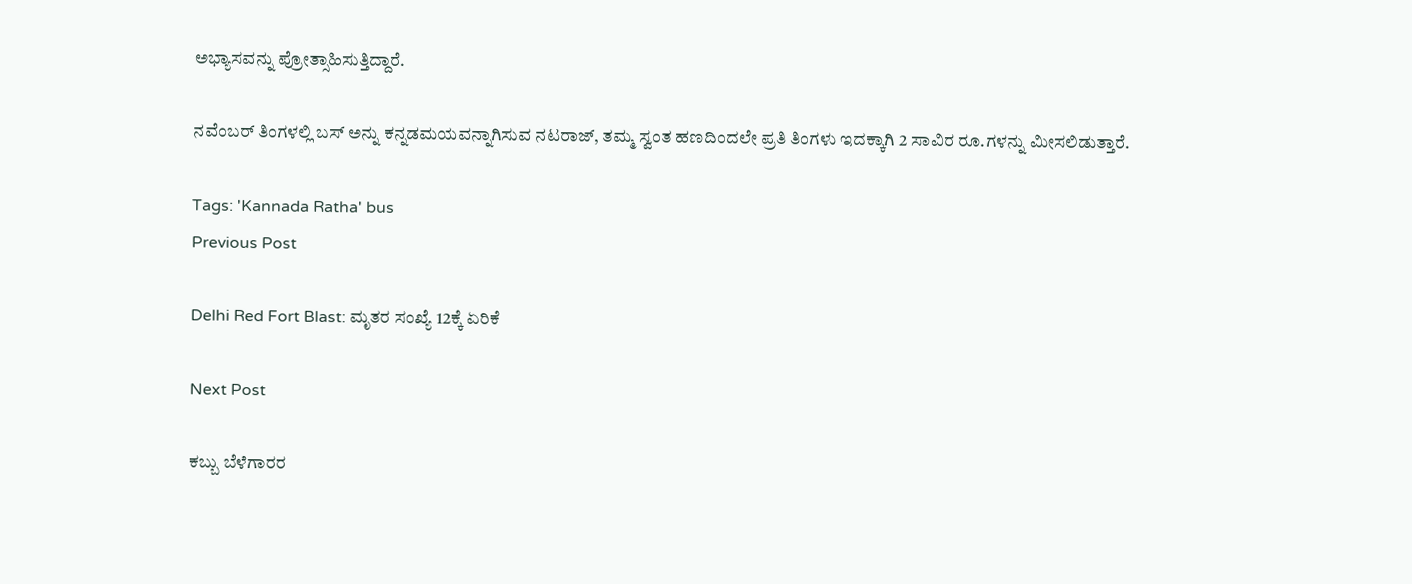ಅಭ್ಯಾಸವನ್ನು ಪ್ರೋತ್ಸಾಹಿಸುತ್ತಿದ್ದಾರೆ.

ನವೆಂಬರ್ ತಿಂಗಳಲ್ಲಿ ಬಸ್ ಅನ್ನು ಕನ್ನಡಮಯವನ್ನಾಗಿಸುವ ನಟರಾಜ್, ತಮ್ಮ ಸ್ವಂತ ಹಣದಿಂದಲೇ ಪ್ರತಿ ತಿಂಗಳು ಇದಕ್ಕಾಗಿ 2 ಸಾವಿರ ರೂ.ಗಳನ್ನು ಮೀಸಲಿಡುತ್ತಾರೆ.

Tags: 'Kannada Ratha' bus
Previous Post

Delhi Red Fort Blast: ಮೃತರ ಸಂಖ್ಯೆ 12ಕ್ಕೆ ಏರಿಕೆ

Next Post

ಕಬ್ಬು ಬೆಳೆಗಾರರ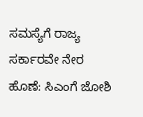ಸಮಸ್ಯೆಗೆ ರಾಜ್ಯ ಸರ್ಕಾರವೇ ನೇರ ಹೊಣೆ: ಸಿಎಂಗೆ ಜೋಶಿ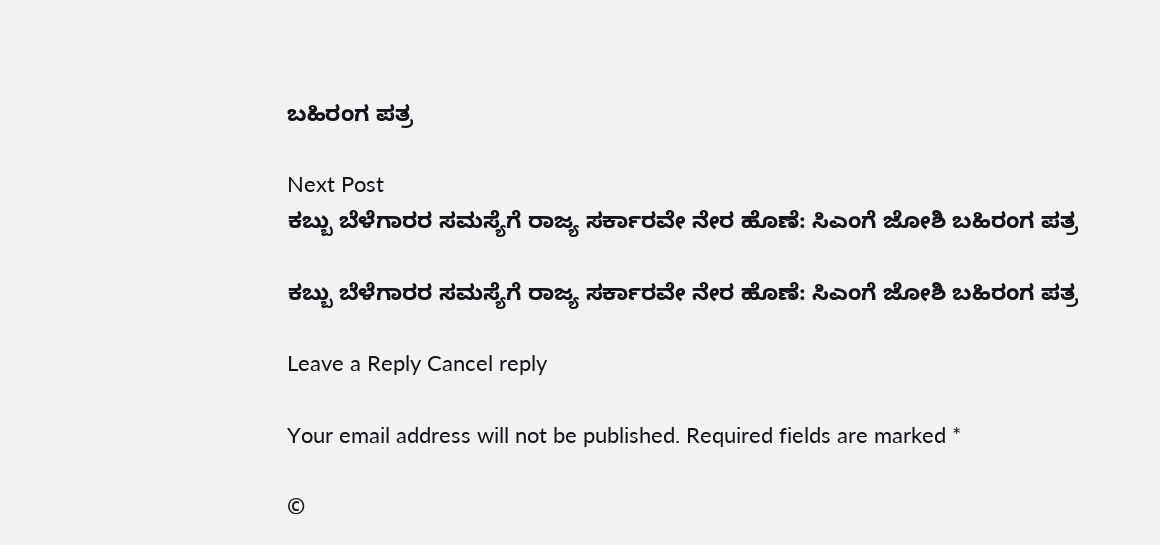ಬಹಿರಂಗ ಪತ್ರ

Next Post
ಕಬ್ಬು ಬೆಳೆಗಾರರ ಸಮಸ್ಯೆಗೆ ರಾಜ್ಯ ಸರ್ಕಾರವೇ ನೇರ ಹೊಣೆ: ಸಿಎಂಗೆ ಜೋಶಿ ಬಹಿರಂಗ ಪತ್ರ

ಕಬ್ಬು ಬೆಳೆಗಾರರ ಸಮಸ್ಯೆಗೆ ರಾಜ್ಯ ಸರ್ಕಾರವೇ ನೇರ ಹೊಣೆ: ಸಿಎಂಗೆ ಜೋಶಿ ಬಹಿರಂಗ ಪತ್ರ

Leave a Reply Cancel reply

Your email address will not be published. Required fields are marked *

©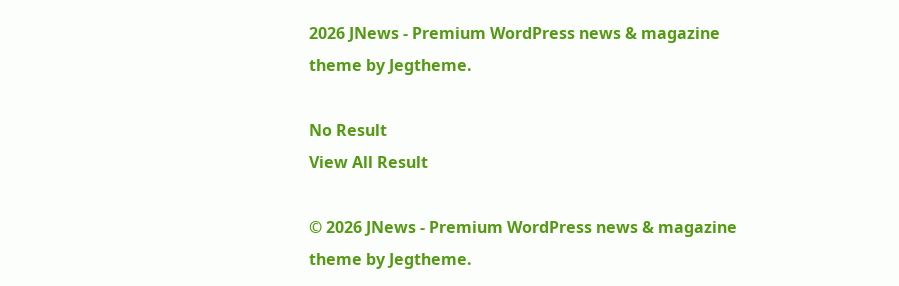2026 JNews - Premium WordPress news & magazine theme by Jegtheme.

No Result
View All Result

© 2026 JNews - Premium WordPress news & magazine theme by Jegtheme.